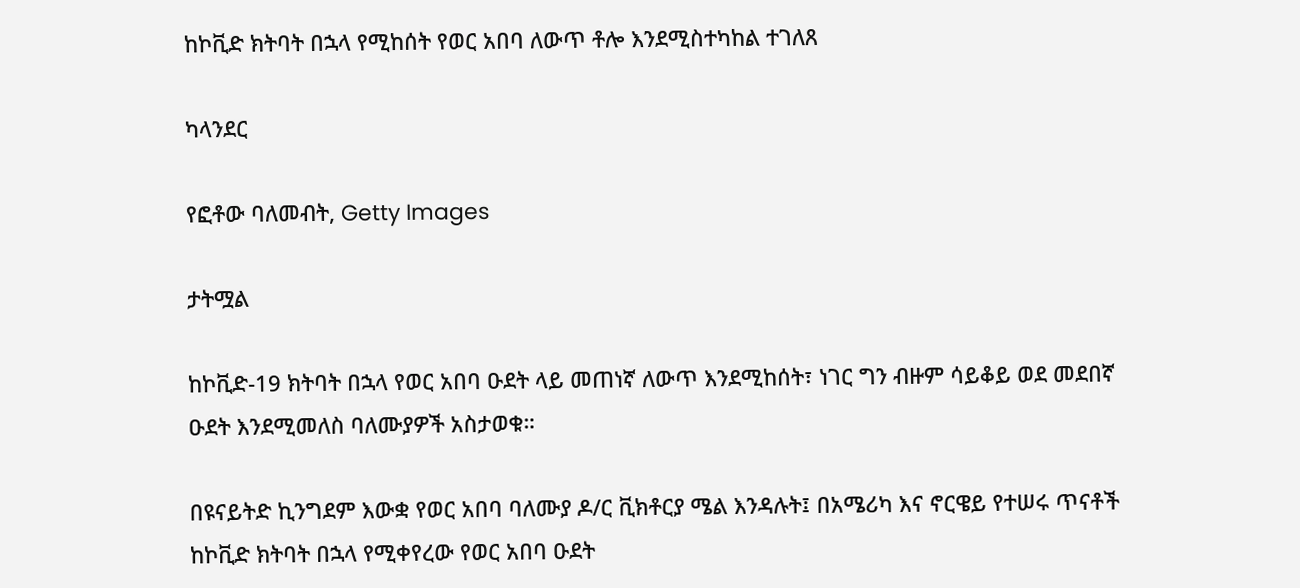ከኮቪድ ክትባት በኋላ የሚከሰት የወር አበባ ለውጥ ቶሎ እንደሚስተካከል ተገለጸ

ካላንደር

የፎቶው ባለመብት, Getty Images

ታትሟል

ከኮቪድ-19 ክትባት በኋላ የወር አበባ ዑደት ላይ መጠነኛ ለውጥ እንደሚከሰት፣ ነገር ግን ብዙም ሳይቆይ ወደ መደበኛ ዑደት እንደሚመለስ ባለሙያዎች አስታወቁ።

በዩናይትድ ኪንግደም እውቋ የወር አበባ ባለሙያ ዶ/ር ቪክቶርያ ሜል እንዳሉት፤ በአሜሪካ እና ኖርዌይ የተሠሩ ጥናቶች ከኮቪድ ክትባት በኋላ የሚቀየረው የወር አበባ ዑደት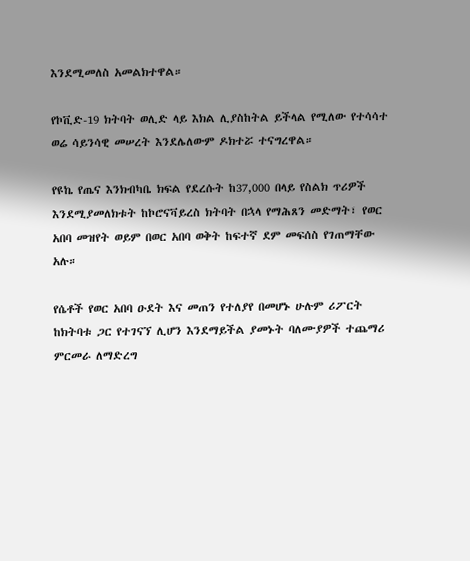እንደሚመለስ አመልክተዋል።

የኮቪድ-19 ክትባት ወሊድ ላይ እክል ሊያስከትል ይችላል የሚለው የተሳሳተ ወሬ ሳይንሳዊ መሠረት እንደሌለውም ዶክተሯ ተናግረዋል።

የዩኬ የጤና እንክብካቤ ክፍል የደረሱት ከ37,000 በላይ የስልክ ጥሪዎች እንደሚያመለክቱት ከኮሮናቫይረስ ክትባት በኋላ የማሕጸን መድማት፣ የወር አበባ መዝየት ወይም በወር አበባ ወቅት ከፍተኛ ደም መፍሰስ የገጠማቸው አሉ።

የሴቶች የወር አበባ ዑደት እና መጠን የተለያየ በመሆኑ ሁሉም ሪፖርት ከክትባቱ ጋር የተገናኘ ሊሆን እንደማይችል ያመኑት ባለሙያዎች ተጨማሪ ምርመራ ለማድረግ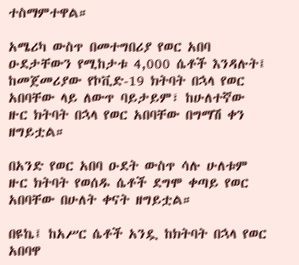ተስማምተዋል።

አሜሪካ ውስጥ በመተግበሪያ የወር አበባ ዑደታቸውን የሚከታቱ 4,000 ሴቶች እንዳሉት፤ ከመጀመሪያው የኮቪድ-19 ክትባት በኋላ የወር አበባቸው ላይ ለውጥ ባይታይም፣ ከሁለተኛው ዙር ክትባት በኋላ የወር አበባቸው በግማሽ ቀን ዘግይቷል።

በአንድ የወር አበባ ዑደት ውስጥ ሳሉ ሁለቱም ዙር ክትባት የወሰዱ ሴቶች ደግሞ ቀጣይ የወር አበባቸው በሁለት ቀናት ዘግይቷል።

በዩኬ፤ ከአሥር ሴቶች አንዷ ከክትባት በኋላ የወር አበባዋ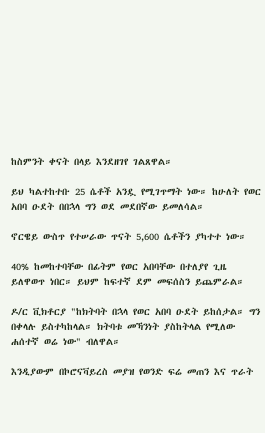ከስምንት ቀናት በላይ እንደዘገየ ገልጸዋል።

ይህ ካልተከተቡ 25 ሴቶች አንዷ የሚገጥማት ነው። ከሁለት የወር አበባ ዑደት በበኋላ ግን ወደ መደበኛው ይመለሳል።

ኖርዌይ ውስጥ የተሠራው ጥናት 5,600 ሴቶችን ያካተተ ነው።

40% ከመከተባቸው በፊትም የወር አበባቸው በተለያየ ጊዜ ይለዋወጥ ነበር። ይህም ከፍተኛ ደም መፍሰስን ይጨምራል።

ዶ/ር ቪክቶርያ "ከክትባት በኋላ የወር አበባ ዑደት ይከሰታል። ግን በቀላሉ ይስተካከላል። ክትባቱ መኻንነት ያስከትላል የሚለው ሐሰተኛ ወሬ ነው" ብለዋል።

እንዲያውም በኮሮናቫይረስ መያዝ የወንድ ፍሬ መጠን እና ጥራት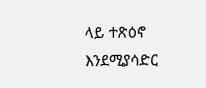ላይ ተጽዕኖ እንደሚያሳድር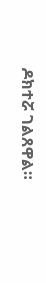ዶክተሯ ገልጸዋል።